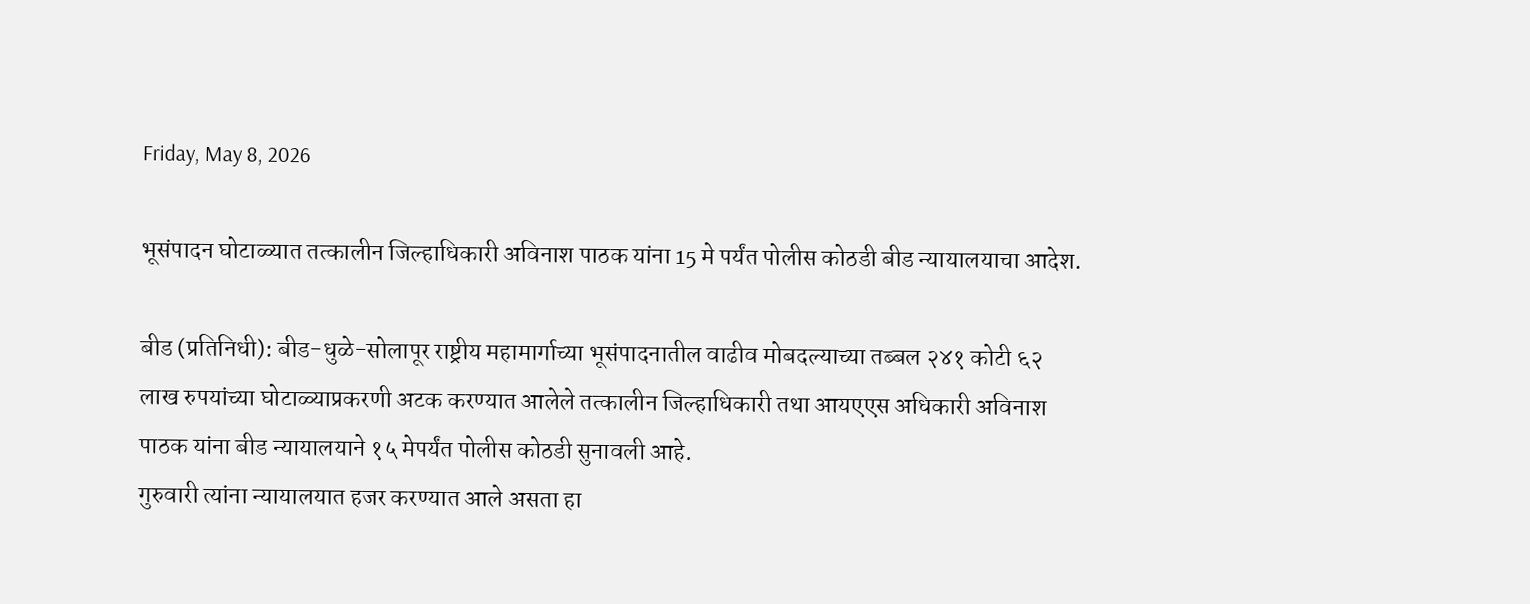Friday, May 8, 2026

भूसंपादन घोटाळ्यात तत्कालीन जिल्हाधिकारी अविनाश पाठक यांना 15 मे पर्यंत पोलीस कोठडी बीड न्यायालयाचा आदेश.

बीड (प्रतिनिधी): बीड-धुळे-सोलापूर राष्ट्रीय महामार्गाच्या भूसंपादनातील वाढीव मोबदल्याच्या तब्बल २४१ कोटी ६२ लाख रुपयांच्या घोटाळ्याप्रकरणी अटक करण्यात आलेले तत्कालीन जिल्हाधिकारी तथा आयएएस अधिकारी अविनाश पाठक यांना बीड न्यायालयाने १५ मेपर्यंत पोलीस कोठडी सुनावली आहे.
गुरुवारी त्यांना न्यायालयात हजर करण्यात आले असता हा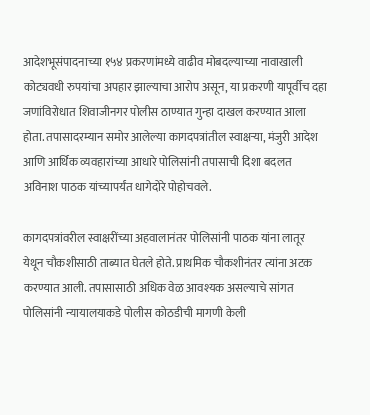आदेशभूसंपादनाच्या १५४ प्रकरणांमध्ये वाढीव मोबदल्याच्या नावाखाली कोट्यवधी रुपयांचा अपहार झाल्याचा आरोप असून, या प्रकरणी यापूर्वीच दहा जणांविरोधात शिवाजीनगर पोलीस ठाण्यात गुन्हा दाखल करण्यात आला होता. तपासादरम्यान समोर आलेल्या कागदपत्रांतील स्वाक्षऱ्या, मंजुरी आदेश आणि आर्थिक व्यवहारांच्या आधारे पोलिसांनी तपासाची दिशा बदलत अविनाश पाठक यांच्यापर्यंत धागेदोरे पोहोचवले.

कागदपत्रांवरील स्वाक्षरींच्या अहवालानंतर पोलिसांनी पाठक यांना लातूर येथून चौकशीसाठी ताब्यात घेतले होते. प्राथमिक चौकशीनंतर त्यांना अटक करण्यात आली. तपासासाठी अधिक वेळ आवश्यक असल्याचे सांगत पोलिसांनी न्यायालयाकडे पोलीस कोठडीची मागणी केली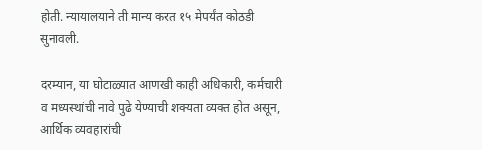होती. न्यायालयाने ती मान्य करत १५ मेपर्यंत कोठडी सुनावली.

दरम्यान, या घोटाळ्यात आणखी काही अधिकारी, कर्मचारी व मध्यस्थांची नावे पुढे येण्याची शक्यता व्यक्त होत असून, आर्थिक व्यवहारांची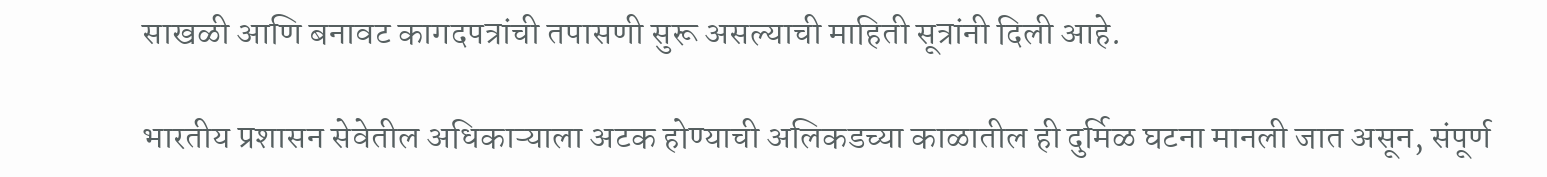साखळी आणि बनावट कागदपत्रांची तपासणी सुरू असल्याची माहिती सूत्रांनी दिली आहे.

भारतीय प्रशासन सेवेतील अधिकाऱ्याला अटक होण्याची अलिकडच्या काळातील ही दुर्मिळ घटना मानली जात असून, संपूर्ण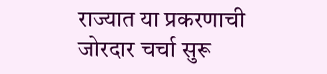राज्यात या प्रकरणाची जोरदार चर्चा सुरू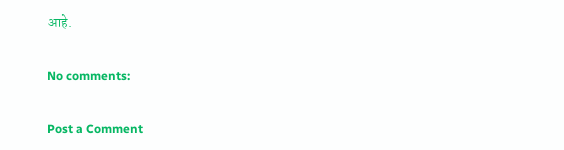आहे.

No comments:

Post a Comment